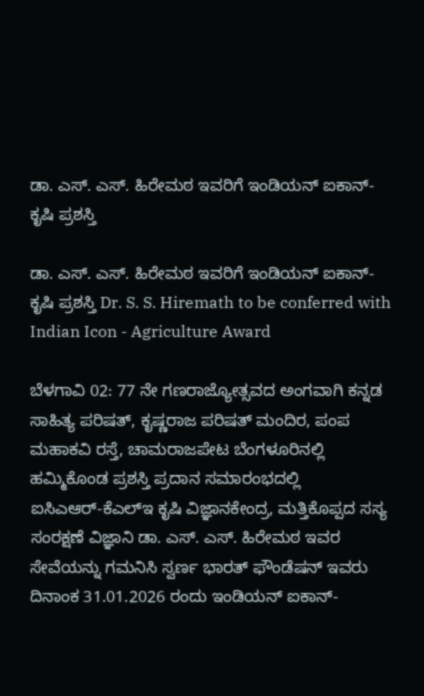ಡಾ. ಎಸ್‌. ಎಸ್‌. ಹಿರೇಮಠ ಇವರಿಗೆ ಇಂಡಿಯನ್ ಐಕಾನ್‌- ಕೃಷಿ ಪ್ರಶಸ್ತಿ

ಡಾ. ಎಸ್‌. ಎಸ್‌. ಹಿರೇಮಠ ಇವರಿಗೆ ಇಂಡಿಯನ್ ಐಕಾನ್‌- ಕೃಷಿ ಪ್ರಶಸ್ತಿ Dr. S. S. Hiremath to be conferred with Indian Icon - Agriculture Award

ಬೆಳಗಾವಿ 02: 77 ನೇ ಗಣರಾಜ್ಯೋತ್ಸವದ ಅಂಗವಾಗಿ ಕನ್ನಡ ಸಾಹಿತ್ಯ ಪರಿಷತ್, ಕೃಷ್ಣರಾಜ ಪರಿಷತ್ ಮಂದಿರ, ಪಂಪ ಮಹಾಕವಿ ರಸ್ತೆ, ಚಾಮರಾಜಪೇಟ ಬೆಂಗಳೂರಿನಲ್ಲಿ ಹಮ್ಮಿಕೊಂಡ ಪ್ರಶಸ್ತಿ ಪ್ರದಾನ ಸಮಾರಂಭದಲ್ಲಿ ಐಸಿಎಆರ್‌-ಕೆಎಲ್‌ಇ ಕೃಷಿ ವಿಜ್ಞಾನಕೇಂದ್ರ, ಮತ್ತಿಕೊಪ್ಪದ ಸಸ್ಯ ಸಂರಕ್ಷಣೆ ವಿಜ್ಞಾನಿ ಡಾ. ಎಸ್‌. ಎಸ್‌. ಹಿರೇಮಠ ಇವರ ಸೇವೆಯನ್ನು ಗಮನಿಸಿ ಸ್ವರ್ಣ ಭಾರತ್ ಫೌಂಡೆಷನ್ ಇವರು ದಿನಾಂಕ 31.01.2026 ರಂದು ಇಂಡಿಯನ್ ಐಕಾನ್‌-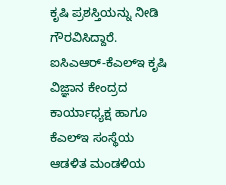ಕೃಷಿ ಪ್ರಶಸ್ತಿಯನ್ನು ನೀಡಿ ಗೌರವಿಸಿದ್ದಾರೆ. ಐಸಿಎಆರ್‌-ಕೆಎಲ್‌ಇ ಕೃಷಿ ವಿಜ್ಞಾನ ಕೇಂದ್ರದ ಕಾರ್ಯಾಧ್ಯಕ್ಷ ಹಾಗೂ ಕೆಎಲ್‌ಇ ಸಂಸ್ಥೆಯ ಆಡಳಿತ ಮಂಡಳಿಯ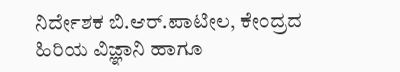ನಿರ್ದೇಶಕ ಬಿ.ಆರ್‌.ಪಾಟೀಲ, ಕೇಂದ್ರದ ಹಿರಿಯ ವಿಜ್ಞಾನಿ ಹಾಗೂ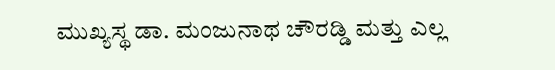ಮುಖ್ಯಸ್ಥ ಡಾ. ಮಂಜುನಾಥ ಚೌರಡ್ಡಿ ಮತ್ತು ಎಲ್ಲ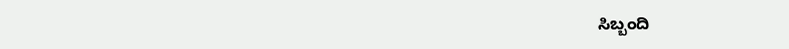ಸಿಬ್ಬಂದಿ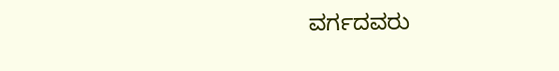ವರ್ಗದವರು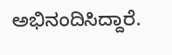ಅಭಿನಂದಿಸಿದ್ದಾರೆ.